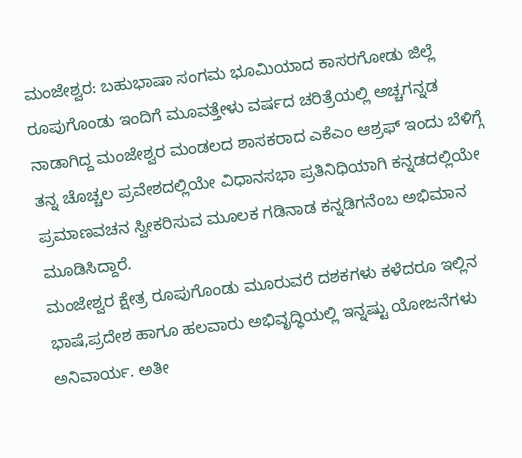ಮಂಜೇಶ್ವರ: ಬಹುಭಾಷಾ ಸಂಗಮ ಭೂಮಿಯಾದ ಕಾಸರಗೋಡು ಜಿಲ್ಲೆ ರೂಪುಗೊಂಡು ಇಂದಿಗೆ ಮೂವತ್ತೇಳು ವರ್ಷದ ಚರಿತ್ರೆಯಲ್ಲಿ ಅಚ್ಚಗನ್ನಡ ನಾಡಾಗಿದ್ದ ಮಂಜೇಶ್ವರ ಮಂಡಲದ ಶಾಸಕರಾದ ಎಕೆಎಂ ಆಶ್ರಫ್ ಇಂದು ಬೆಳಿಗ್ಗೆ ತನ್ನ ಚೊಚ್ಚಲ ಪ್ರವೇಶದಲ್ಲಿಯೇ ವಿಧಾನಸಭಾ ಪ್ರತಿನಿಧಿಯಾಗಿ ಕನ್ನಡದಲ್ಲಿಯೇ ಪ್ರಮಾಣವಚನ ಸ್ವೀಕರಿಸುವ ಮೂಲಕ ಗಡಿನಾಡ ಕನ್ನಡಿಗನೆಂಬ ಅಭಿಮಾನ ಮೂಡಿಸಿದ್ದಾರೆ.
ಮಂಜೇಶ್ವರ ಕ್ಷೇತ್ರ ರೂಪುಗೊಂಡು ಮೂರುವರೆ ದಶಕಗಳು ಕಳೆದರೂ ಇಲ್ಲಿನ ಭಾಷೆ,ಪ್ರದೇಶ ಹಾಗೂ ಹಲವಾರು ಅಭಿವೃದ್ಧಿಯಲ್ಲಿ ಇನ್ನಷ್ಟು ಯೋಜನೆಗಳು ಅನಿವಾರ್ಯ. ಅತೀ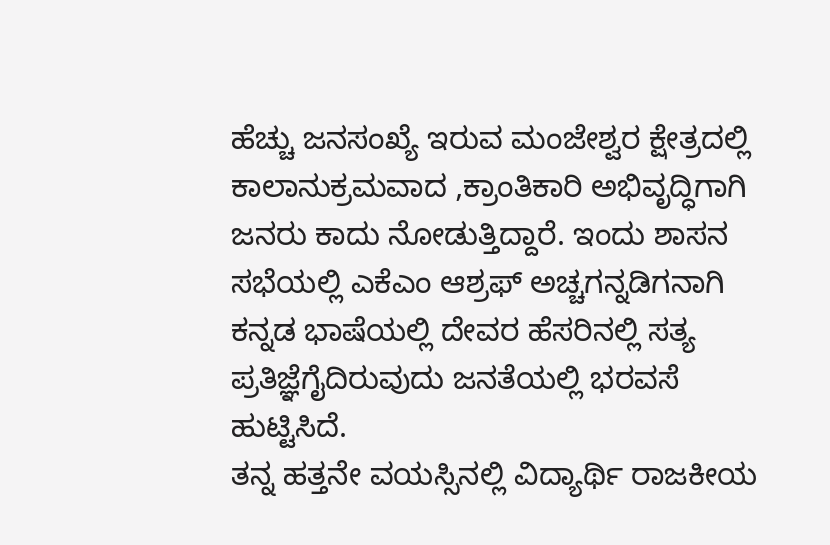ಹೆಚ್ಚು ಜನಸಂಖ್ಯೆ ಇರುವ ಮಂಜೇಶ್ವರ ಕ್ಷೇತ್ರದಲ್ಲಿ ಕಾಲಾನುಕ್ರಮವಾದ ,ಕ್ರಾಂತಿಕಾರಿ ಅಭಿವೃದ್ಧಿಗಾಗಿ ಜನರು ಕಾದು ನೋಡುತ್ತಿದ್ದಾರೆ. ಇಂದು ಶಾಸನ ಸಭೆಯಲ್ಲಿ ಎಕೆಎಂ ಆಶ್ರಫ್ ಅಚ್ಚಗನ್ನಡಿಗನಾಗಿ ಕನ್ನಡ ಭಾಷೆಯಲ್ಲಿ ದೇವರ ಹೆಸರಿನಲ್ಲಿ ಸತ್ಯ ಪ್ರತಿಜ್ಞೆಗೈದಿರುವುದು ಜನತೆಯಲ್ಲಿ ಭರವಸೆ ಹುಟ್ಟಿಸಿದೆ.
ತನ್ನ ಹತ್ತನೇ ವಯಸ್ಸಿನಲ್ಲಿ ವಿದ್ಯಾರ್ಥಿ ರಾಜಕೀಯ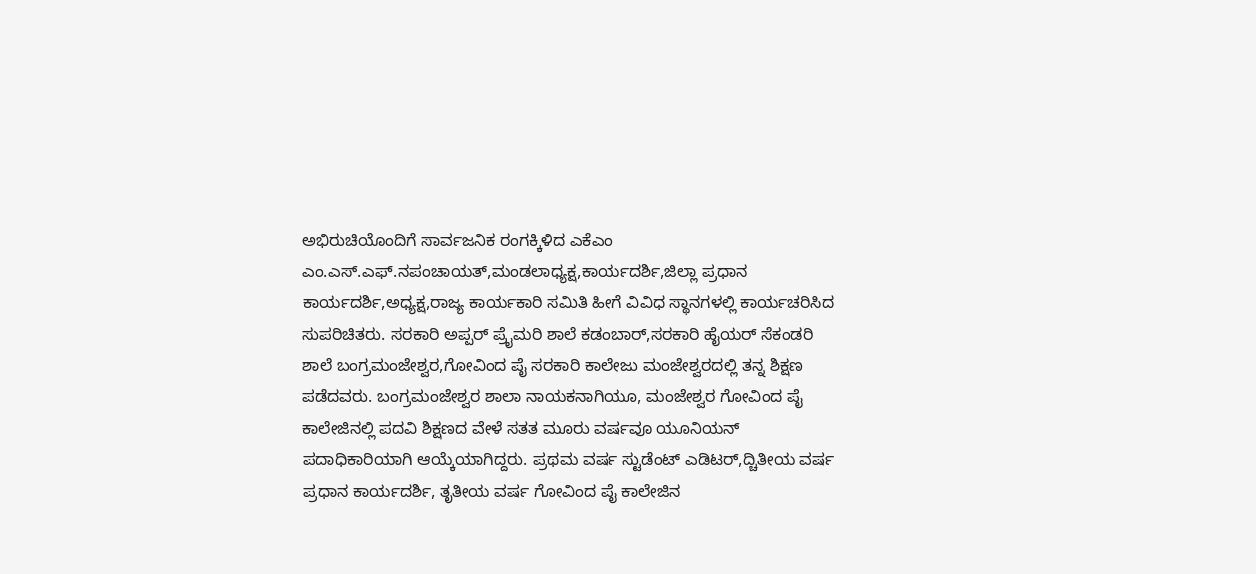ಅಭಿರುಚಿಯೊಂದಿಗೆ ಸಾರ್ವಜನಿಕ ರಂಗಕ್ಕಿಳಿದ ಎಕೆಎಂ ಎಂ.ಎಸ್.ಎಫ್.ನಪಂಚಾಯತ್,ಮಂಡಲಾಧ್ಯಕ್ಷ,ಕಾರ್ಯದರ್ಶಿ,ಜಿಲ್ಲಾ ಪ್ರಧಾನ ಕಾರ್ಯದರ್ಶಿ,ಅಧ್ಯಕ್ಷ,ರಾಜ್ಯ ಕಾರ್ಯಕಾರಿ ಸಮಿತಿ ಹೀಗೆ ವಿವಿಧ ಸ್ಥಾನಗಳಲ್ಲಿ ಕಾರ್ಯಚರಿಸಿದ ಸುಪರಿಚಿತರು. ಸರಕಾರಿ ಅಪ್ಪರ್ ಪ್ರೈಮರಿ ಶಾಲೆ ಕಡಂಬಾರ್,ಸರಕಾರಿ ಹೈಯರ್ ಸೆಕಂಡರಿ ಶಾಲೆ ಬಂಗ್ರಮಂಜೇಶ್ವರ,ಗೋವಿಂದ ಪೈ ಸರಕಾರಿ ಕಾಲೇಜು ಮಂಜೇಶ್ವರದಲ್ಲಿ ತನ್ನ ಶಿಕ್ಷಣ ಪಡೆದವರು. ಬಂಗ್ರಮಂಜೇಶ್ವರ ಶಾಲಾ ನಾಯಕನಾಗಿಯೂ, ಮಂಜೇಶ್ವರ ಗೋವಿಂದ ಪೈ ಕಾಲೇಜಿನಲ್ಲಿ ಪದವಿ ಶಿಕ್ಷಣದ ವೇಳೆ ಸತತ ಮೂರು ವರ್ಷವೂ ಯೂನಿಯನ್ ಪದಾಧಿಕಾರಿಯಾಗಿ ಆಯ್ಕೆಯಾಗಿದ್ದರು. ಪ್ರಥಮ ವರ್ಷ ಸ್ಟುಡೆಂಟ್ ಎಡಿಟರ್,ದ್ಚಿತೀಯ ವರ್ಷ ಪ್ರಧಾನ ಕಾರ್ಯದರ್ಶಿ, ತೃತೀಯ ವರ್ಷ ಗೋವಿಂದ ಪೈ ಕಾಲೇಜಿನ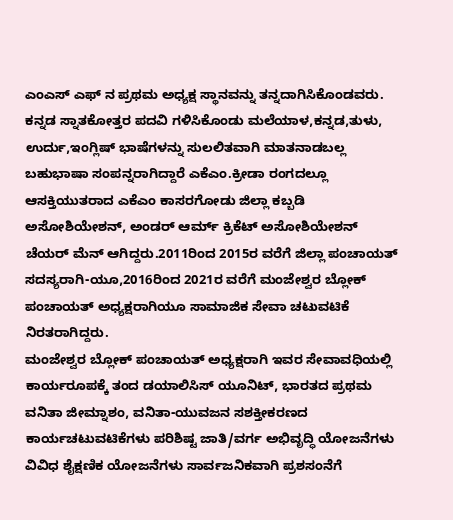ಎಂಎಸ್ ಎಫ್ ನ ಪ್ರಥಮ ಅಧ್ಯಕ್ಷ ಸ್ಥಾನವನ್ನು ತನ್ನದಾಗಿಸಿಕೊಂಡವರು.
ಕನ್ನಡ ಸ್ನಾತಕೋತ್ತರ ಪದವಿ ಗಳಿಸಿಕೊಂಡು ಮಲೆಯಾಳ,ಕನ್ನಡ,ತುಳು, ಉರ್ದು,ಇಂಗ್ಲಿಷ್ ಭಾಷೆಗಳನ್ನು ಸುಲಲಿತವಾಗಿ ಮಾತನಾಡಬಲ್ಲ ಬಹುಭಾಷಾ ಸಂಪನ್ನರಾಗಿದ್ದಾರೆ ಎಕೆಎಂ.ಕ್ರೀಡಾ ರಂಗದಲ್ಲೂ ಆಸಕ್ತಿಯುತರಾದ ಎಕೆಎಂ ಕಾಸರಗೋಡು ಜಿಲ್ಲಾ ಕಬ್ಬಡಿ ಅಸೋಶಿಯೇಶನ್, ಅಂಡರ್ ಆರ್ಮ್ ಕ್ರಿಕೆಟ್ ಅಸೋಶಿಯೇಶನ್ ಚೆಯರ್ ಮೆನ್ ಆಗಿದ್ದರು.2011ರಿಂದ 2015ರ ವರೆಗೆ ಜಿಲ್ಲಾ ಪಂಚಾಯತ್ ಸದಸ್ಯರಾಗಿ-ಯೂ,2016ರಿಂದ 2021ರ ವರೆಗೆ ಮಂಜೇಶ್ವರ ಬ್ಲೋಕ್ ಪಂಚಾಯತ್ ಅಧ್ಯಕ್ಷರಾಗಿಯೂ ಸಾಮಾಜಿಕ ಸೇವಾ ಚಟುವಟಿಕೆ ನಿರತರಾಗಿದ್ದರು.
ಮಂಜೇಶ್ವರ ಬ್ಲೋಕ್ ಪಂಚಾಯತ್ ಅಧ್ಯಕ್ಷರಾಗಿ ಇವರ ಸೇವಾವಧಿಯಲ್ಲಿ ಕಾರ್ಯರೂಪಕ್ಕೆ ತಂದ ಡಯಾಲಿಸಿಸ್ ಯೂನಿಟ್, ಭಾರತದ ಪ್ರಥಮ ವನಿತಾ ಜೀಮ್ನಾಶಂ, ವನಿತಾ-ಯುವಜನ ಸಶಕ್ತೀಕರಣದ ಕಾರ್ಯಚಟುವಟಿಕೆಗಳು ಪರಿಶಿಷ್ಟ ಜಾತಿ/ವರ್ಗ ಅಭಿವೃದ್ಧಿ ಯೋಜನೆಗಳು ವಿವಿಧ ಶೈಕ್ಷಣಿಕ ಯೋಜನೆಗಳು ಸಾರ್ವಜನಿಕವಾಗಿ ಪ್ರಶಸಂನೆಗೆ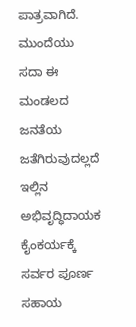ಪಾತ್ರವಾಗಿದೆ.
ಮುಂದೆಯು ಸದಾ ಈ ಮಂಡಲದ ಜನತೆಯ ಜತೆಗಿರುವುದಲ್ಲದೆ ಇಲ್ಲಿನ ಅಭಿವೃದ್ಧಿದಾಯಕ ಕೈಂಕರ್ಯಕ್ಕೆ ಸರ್ವರ ಪೂರ್ಣ ಸಹಾಯ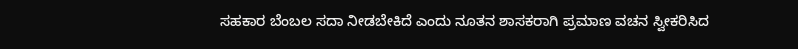ಸಹಕಾರ ಬೆಂಬಲ ಸದಾ ನೀಡಬೇಕಿದೆ ಎಂದು ನೂತನ ಶಾಸಕರಾಗಿ ಪ್ರಮಾಣ ವಚನ ಸ್ವೀಕರಿಸಿದ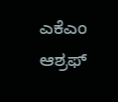ಎಕೆಎಂ ಆಶ್ರಫ್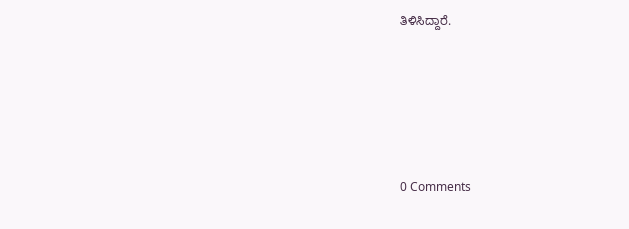ತಿಳಿಸಿದ್ದಾರೆ.





0 Comments